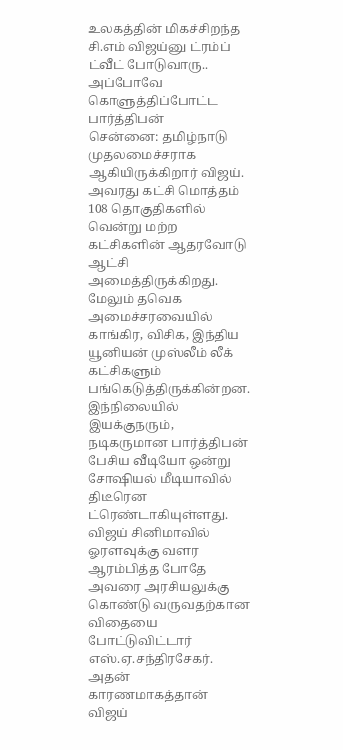உலகத்தின் மிகச்சிறந்த சி.எம் விஜய்னு ட்ரம்ப் ட்வீட் போடுவாரு.. அப்போவே கொளுத்திப்போட்ட பார்த்திபன்
சென்னை: தமிழ்நாடு முதலமைச்சராக ஆகியிருக்கிறார் விஜய். அவரது கட்சி மொத்தம் 108 தொகுதிகளில் வென்று மற்ற கட்சிகளின் ஆதரவோடு ஆட்சி அமைத்திருக்கிறது. மேலும் தவெக அமைச்சரவையில் காங்கிர, விசிக, இந்திய யூனியன் முஸ்லீம் லீக் கட்சிகளும் பங்கெடுத்திருக்கின்றன. இந்நிலையில் இயக்குநரும், நடிகருமான பார்த்திபன் பேசிய வீடியோ ஒன்று சோஷியல் மீடியாவில் திடீரென ட்ரெண்டாகியுள்ளது.
விஜய் சினிமாவில் ஓரளவுக்கு வளர ஆரம்பித்த போதே அவரை அரசியலுக்கு கொண்டு வருவதற்கான விதையை போட்டுவிட்டார் எஸ்.ஏ.சந்திரசேகர். அதன் காரணமாகத்தான் விஜய்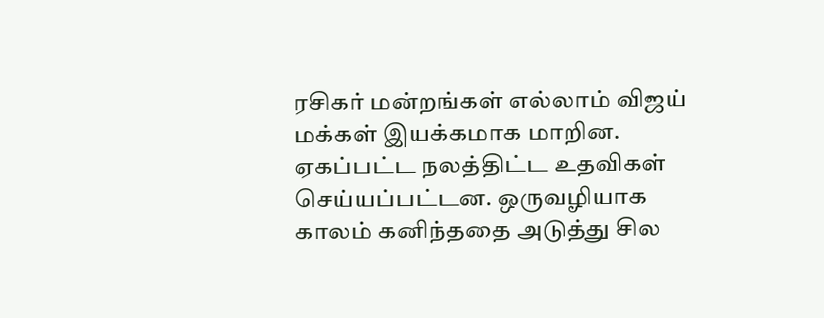ரசிகர் மன்றங்கள் எல்லாம் விஜய் மக்கள் இயக்கமாக மாறின. ஏகப்பட்ட நலத்திட்ட உதவிகள் செய்யப்பட்டன. ஒருவழியாக காலம் கனிந்ததை அடுத்து சில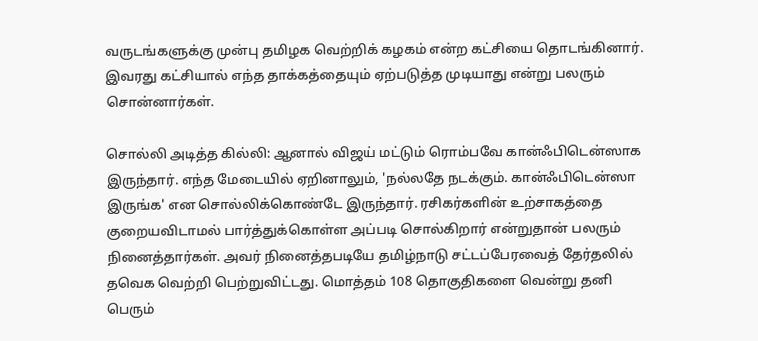வருடங்களுக்கு முன்பு தமிழக வெற்றிக் கழகம் என்ற கட்சியை தொடங்கினார். இவரது கட்சியால் எந்த தாக்கத்தையும் ஏற்படுத்த முடியாது என்று பலரும் சொன்னார்கள்.

சொல்லி அடித்த கில்லி: ஆனால் விஜய் மட்டும் ரொம்பவே கான்ஃபிடென்ஸாக இருந்தார். எந்த மேடையில் ஏறினாலும், 'நல்லதே நடக்கும். கான்ஃபிடென்ஸா இருங்க' என சொல்லிக்கொண்டே இருந்தார். ரசிகர்களின் உற்சாகத்தை குறையவிடாமல் பார்த்துக்கொள்ள அப்படி சொல்கிறார் என்றுதான் பலரும் நினைத்தார்கள். அவர் நினைத்தபடியே தமிழ்நாடு சட்டப்பேரவைத் தேர்தலில் தவெக வெற்றி பெற்றுவிட்டது. மொத்தம் 108 தொகுதிகளை வென்று தனி பெரும்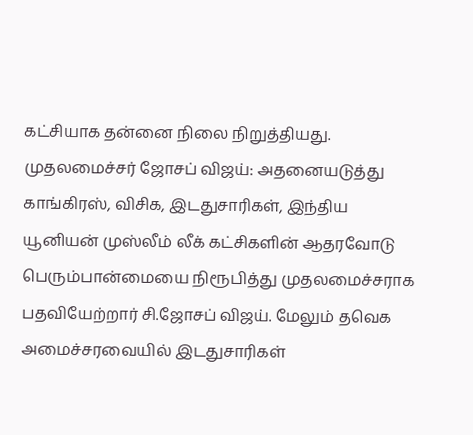கட்சியாக தன்னை நிலை நிறுத்தியது.
முதலமைச்சர் ஜோசப் விஜய்: அதனையடுத்து காங்கிரஸ், விசிக, இடதுசாரிகள், இந்திய யூனியன் முஸ்லீம் லீக் கட்சிகளின் ஆதரவோடு பெரும்பான்மையை நிரூபித்து முதலமைச்சராக பதவியேற்றார் சி.ஜோசப் விஜய். மேலும் தவெக அமைச்சரவையில் இடதுசாரிகள்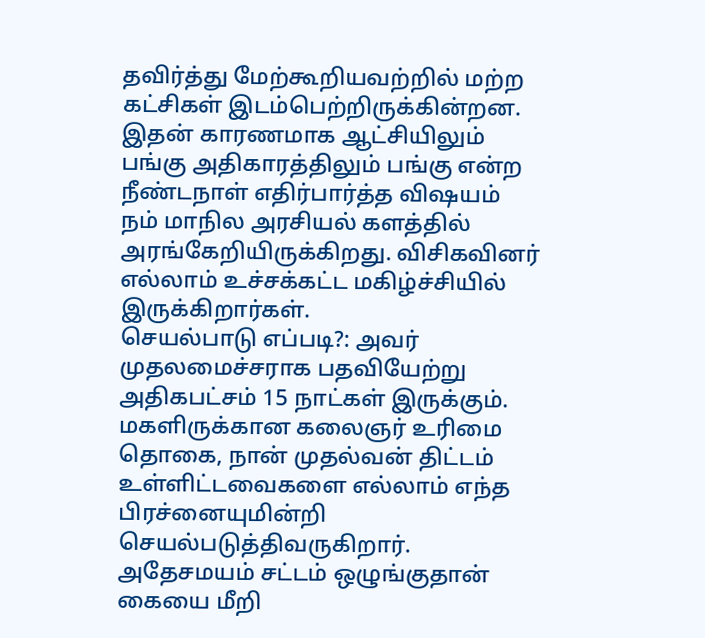தவிர்த்து மேற்கூறியவற்றில் மற்ற கட்சிகள் இடம்பெற்றிருக்கின்றன. இதன் காரணமாக ஆட்சியிலும் பங்கு அதிகாரத்திலும் பங்கு என்ற நீண்டநாள் எதிர்பார்த்த விஷயம் நம் மாநில அரசியல் களத்தில் அரங்கேறியிருக்கிறது. விசிகவினர் எல்லாம் உச்சக்கட்ட மகிழ்ச்சியில் இருக்கிறார்கள்.
செயல்பாடு எப்படி?: அவர் முதலமைச்சராக பதவியேற்று அதிகபட்சம் 15 நாட்கள் இருக்கும். மகளிருக்கான கலைஞர் உரிமை தொகை, நான் முதல்வன் திட்டம் உள்ளிட்டவைகளை எல்லாம் எந்த பிரச்னையுமின்றி செயல்படுத்திவருகிறார். அதேசமயம் சட்டம் ஒழுங்குதான் கையை மீறி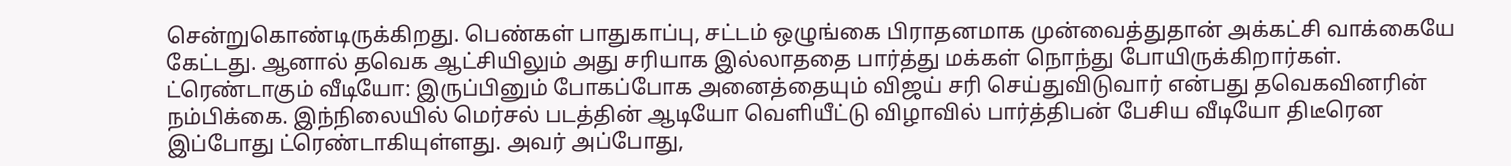சென்றுகொண்டிருக்கிறது. பெண்கள் பாதுகாப்பு, சட்டம் ஒழுங்கை பிராதனமாக முன்வைத்துதான் அக்கட்சி வாக்கையே கேட்டது. ஆனால் தவெக ஆட்சியிலும் அது சரியாக இல்லாததை பார்த்து மக்கள் நொந்து போயிருக்கிறார்கள்.
ட்ரெண்டாகும் வீடியோ: இருப்பினும் போகப்போக அனைத்தையும் விஜய் சரி செய்துவிடுவார் என்பது தவெகவினரின் நம்பிக்கை. இந்நிலையில் மெர்சல் படத்தின் ஆடியோ வெளியீட்டு விழாவில் பார்த்திபன் பேசிய வீடியோ திடீரென இப்போது ட்ரெண்டாகியுள்ளது. அவர் அப்போது,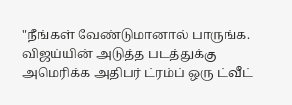"நீங்கள் வேண்டுமானால் பாருங்க. விஜய்யின் அடுத்த படத்துக்கு அமெரிக்க அதிபர் ட்ரம்ப் ஒரு ட்வீட்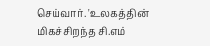செய்வார். 'உலகத்தின் மிகச்சிறந்த சி.எம்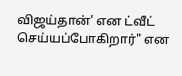விஜய்தான்' என ட்வீட் செய்யப்போகிறார்" என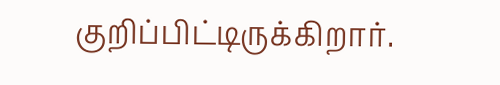குறிப்பிட்டிருக்கிறார்.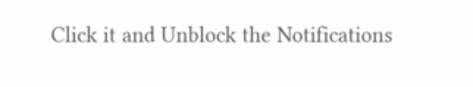Click it and Unblock the Notifications